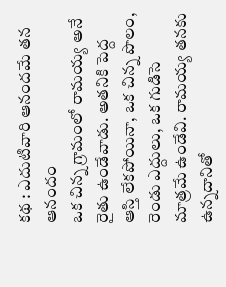కథ : ఎదుటివారి ఆనందమే తన ఆనందం
ఒక చిన్న గ్రామంలో రామయ్య అనే రైతు ఉండేవాడు. అతనికి పెద్ద ఆస్తి లేకపోయినా, ఒక చిన్న పొలం, రెండు ఎద్దులు, ఒక గుడిసె మాత్రమే ఉండేవి. రామయ్య తనకు ఉన్నదానితో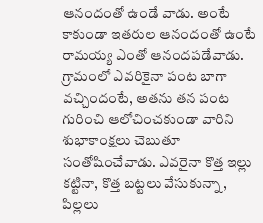ఆనందంతో ఉండే వాడు. అంటే కాకుండా ఇతరుల ఆనందంతో ఉంటే రామయ్య ఎంతో ఆనందపడేవాడు.
గ్రామంలో ఎవరికైనా పంట బాగా వచ్చిందంటే, అతను తన పంట గురించి ఆలోచించకుండా వారిని శుభాకాంక్షలు చెబుతూ సంతోషించేవాడు. ఎవరైనా కొత్త ఇల్లు కట్టినా, కొత్త బట్టలు వేసుకున్నా, పిల్లలు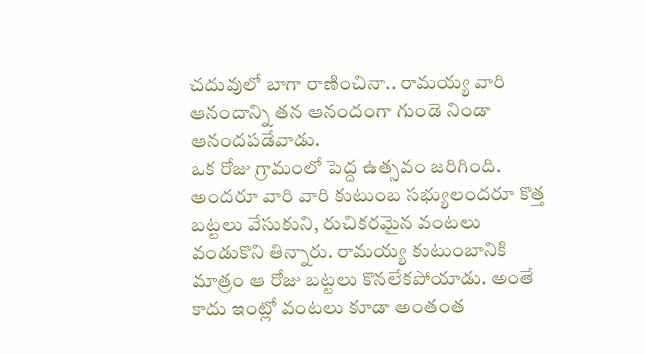చదువులో బాగా రాణించినా.. రామయ్య వారి ఆనందాన్ని తన ఆనందంగా గుండె నిండా ఆనందపడేవాడు.
ఒక రోజు గ్రామంలో పెద్ద ఉత్సవం జరిగింది. అందరూ వారి వారి కుటుంబ సభ్యులందరూ కొత్త బట్టలు వేసుకుని, రుచికరమైన వంటలు వండుకొని తిన్నారు. రామయ్య కుటుంబానికి మాత్రం ఆ రోజు బట్టలు కొనలేకపోయాడు. అంతే కాదు ఇంట్లో వంటలు కూడా అంతంత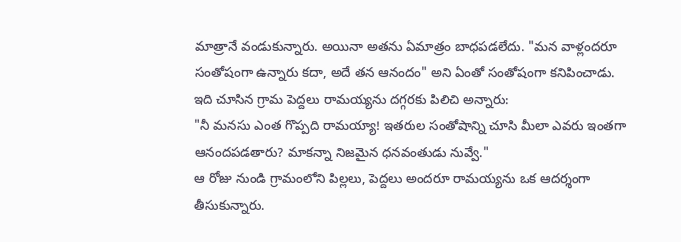మాత్రానే వండుకున్నారు. అయినా అతను ఏమాత్రం బాధపడలేదు. "మన వాళ్లందరూ సంతోషంగా ఉన్నారు కదా, అదే తన ఆనందం" అని ఏంతో సంతోషంగా కనిపించాడు.
ఇది చూసిన గ్రామ పెద్దలు రామయ్యను దగ్గరకు పిలిచి అన్నారు:
"నీ మనసు ఎంత గొప్పది రామయ్యా! ఇతరుల సంతోషాన్ని చూసి మీలా ఎవరు ఇంతగా ఆనందపడతారు? మాకన్నా నిజమైన ధనవంతుడు నువ్వే."
ఆ రోజు నుండి గ్రామంలోని పిల్లలు, పెద్దలు అందరూ రామయ్యను ఒక ఆదర్శంగా తీసుకున్నారు.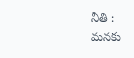నీతి :
మనకు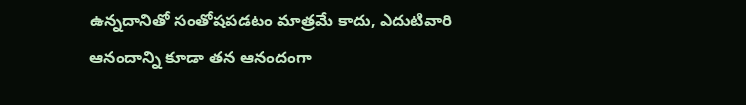ఉన్నదానితో సంతోషపడటం మాత్రమే కాదు, ఎదుటివారి ఆనందాన్ని కూడా తన ఆనందంగా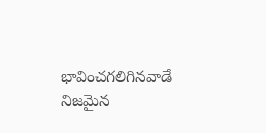భావించగలిగినవాడే నిజమైన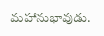మహానుభావుడు.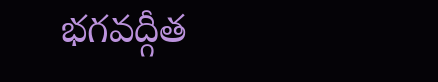భగవద్గీత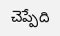చెప్పేది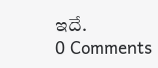ఇదే.
0 Comments